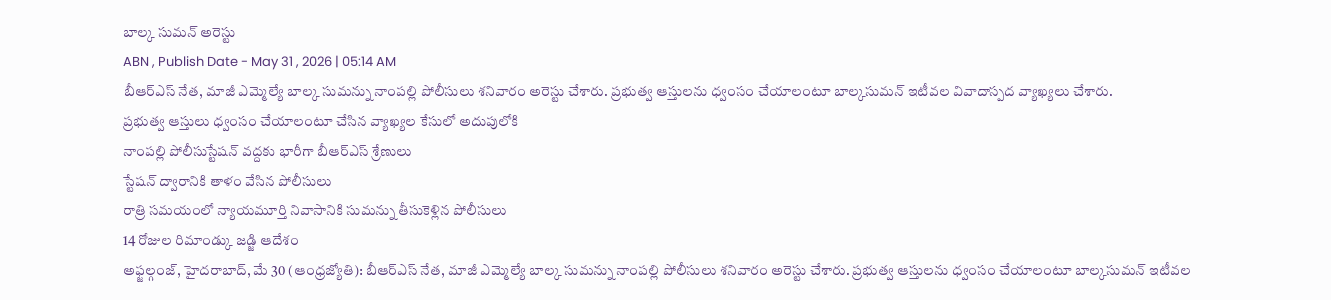బాల్క సుమన్ అరెస్టు
ABN , Publish Date - May 31 , 2026 | 05:14 AM
బీఆర్ఎస్ నేత, మాజీ ఎమ్మెల్యే బాల్క సుమన్ను నాంపల్లి పోలీసులు శనివారం అరెస్టు చేశారు. ప్రభుత్వ ఆస్తులను ధ్వంసం చేయాలంటూ బాల్కసుమన్ ఇటీవల వివాదాస్పద వ్యాఖ్యలు చేశారు.
ప్రభుత్వ ఆస్తులు ధ్వంసం చేయాలంటూ చేసిన వ్యాఖ్యల కేసులో అదుపులోకి
నాంపల్లి పోలీసుస్టేషన్ వద్దకు భారీగా బీఆర్ఎస్ శ్రేణులు
స్టేషన్ ద్వారానికి తాళం వేసిన పోలీసులు
రాత్రి సమయంలో న్యాయమూర్తి నివాసానికి సుమన్ను తీసుకెళ్లిన పోలీసులు
14 రోజుల రిమాండ్కు జడ్జి ఆదేశం
అఫ్జల్గంజ్, హైదరాబాద్, మే 30 (ఆంధ్రజ్యోతి): బీఆర్ఎస్ నేత, మాజీ ఎమ్మెల్యే బాల్క సుమన్ను నాంపల్లి పోలీసులు శనివారం అరెస్టు చేశారు. ప్రభుత్వ ఆస్తులను ధ్వంసం చేయాలంటూ బాల్కసుమన్ ఇటీవల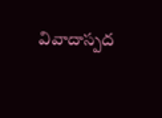వివాదాస్పద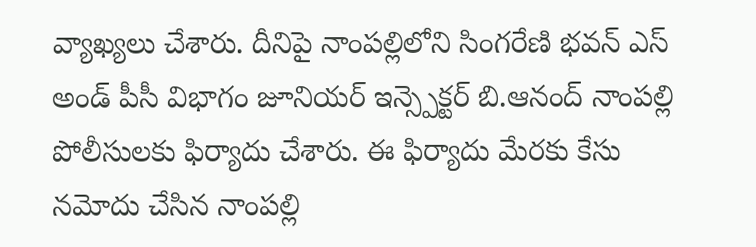వ్యాఖ్యలు చేశారు. దీనిపై నాంపల్లిలోని సింగరేణి భవన్ ఎస్ అండ్ పీసీ విభాగం జూనియర్ ఇన్స్పెక్టర్ బి.ఆనంద్ నాంపల్లి పోలీసులకు ఫిర్యాదు చేశారు. ఈ ఫిర్యాదు మేరకు కేసు నమోదు చేసిన నాంపల్లి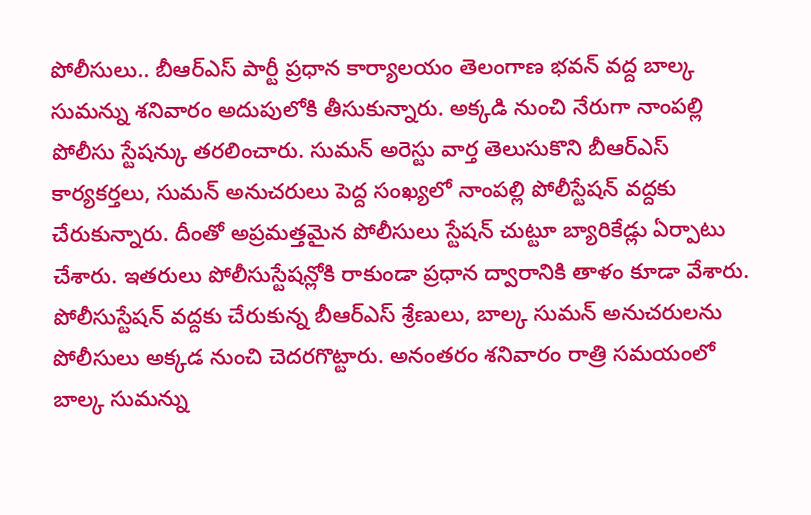పోలీసులు.. బీఆర్ఎస్ పార్టీ ప్రధాన కార్యాలయం తెలంగాణ భవన్ వద్ద బాల్క సుమన్ను శనివారం అదుపులోకి తీసుకున్నారు. అక్కడి నుంచి నేరుగా నాంపల్లి పోలీసు స్టేషన్కు తరలించారు. సుమన్ అరెస్టు వార్త తెలుసుకొని బీఆర్ఎస్ కార్యకర్తలు, సుమన్ అనుచరులు పెద్ద సంఖ్యలో నాంపల్లి పోలీస్టేషన్ వద్దకు చేరుకున్నారు. దీంతో అప్రమత్తమైన పోలీసులు స్టేషన్ చుట్టూ బ్యారికేడ్లు ఏర్పాటు చేశారు. ఇతరులు పోలీసుస్టేషన్లోకి రాకుండా ప్రధాన ద్వారానికి తాళం కూడా వేశారు. పోలీసుస్టేషన్ వద్దకు చేరుకున్న బీఆర్ఎస్ శ్రేణులు, బాల్క సుమన్ అనుచరులను పోలీసులు అక్కడ నుంచి చెదరగొట్టారు. అనంతరం శనివారం రాత్రి సమయంలో బాల్క సుమన్ను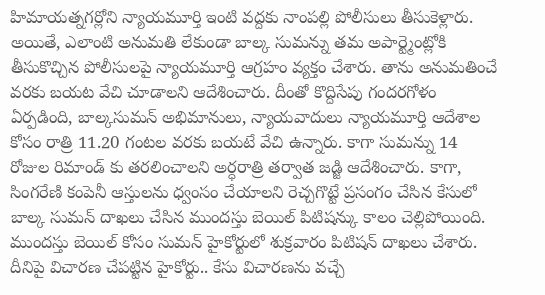హిమాయత్నగర్లోని న్యాయమూర్తి ఇంటి వద్దకు నాంపల్లి పోలీసులు తీసుకెళ్లారు. అయితే, ఎలాంటి అనుమతి లేకుండా బాల్క సుమన్ను తమ అపార్ట్మెంట్లోకి తీసుకొచ్చిన పోలీసులపై న్యాయమూర్తి ఆగ్రహం వ్యక్తం చేశారు. తాను అనుమతించే వరకు బయట వేచి చూడాలని ఆదేశించారు. దీంతో కొద్దిసేపు గందరగోళం ఏర్పడింది, బాల్కసుమన్ అభిమానులు, న్యాయవాదులు న్యాయమూర్తి ఆదేశాల కోసం రాత్రి 11.20 గంటల వరకు బయటే వేచి ఉన్నారు. కాగా సుమన్ను 14 రోజుల రిమాండ్ కు తరలించాలని అర్ధరాత్రి తర్వాత జడ్జి ఆదేశించారు. కాగా, సింగరేణి కంపెనీ ఆస్తులను ధ్వంసం చేయాలని రెచ్చగొట్టే ప్రసంగం చేసిన కేసులో బాల్క సుమన్ దాఖలు చేసిన ముందస్తు బెయిల్ పిటిషన్కు కాలం చెల్లిపోయింది. ముందస్తు బెయిల్ కోసం సుమన్ హైకోర్టులో శుక్రవారం పిటిషన్ దాఖలు చేశారు. దీనిపై విచారణ చేపట్టిన హైకోర్టు.. కేసు విచారణను వచ్చే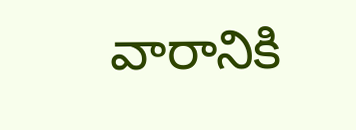వారానికి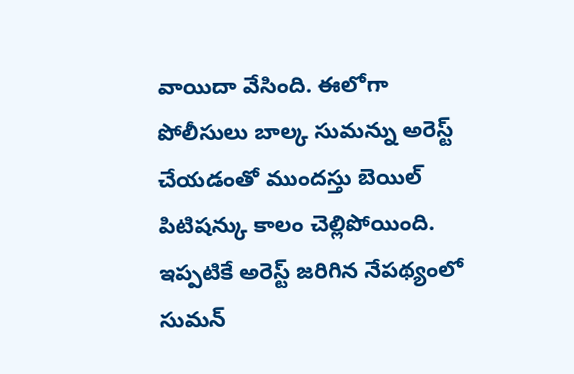వాయిదా వేసింది. ఈలోగా పోలీసులు బాల్క సుమన్ను అరెస్ట్ చేయడంతో ముందస్తు బెయిల్ పిటిషన్కు కాలం చెల్లిపోయింది. ఇప్పటికే అరెస్ట్ జరిగిన నేపథ్యంలో సుమన్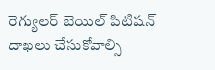రెగ్యులర్ బెయిల్ పిటిషన్ దాఖలు చేసుకోవాల్సి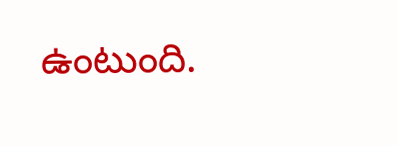ఉంటుంది.